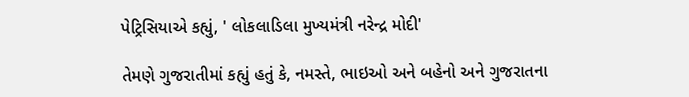પેટ્રિસિયાએ કહ્યું, ' લોકલાડિલા મુખ્યમંત્રી નરેન્દ્ર મોદી'

તેમણે ગુજરાતીમાં કહ્યું હતું કે, નમસ્તે, ભાઇઓ અને બહેનો અને ગુજરાતના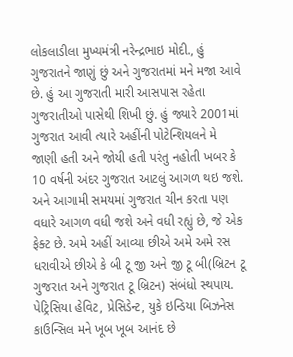લોકલાડીલા મુખ્યમંત્રી નરેન્દ્રભાઇ મોદી., હું ગુજરાતને જાણું છું અને ગુજરાતમાં મને મજા આવે છે. હું આ ગુજરાતી મારી આસપાસ રહેતા ગુજરાતીઓ પાસેથી શિખી છું. હું જ્યારે 2001માં ગુજરાત આવી ત્યારે અહીંની પોટેન્શિયલને મે જાણી હતી અને જોયી હતી પરંતુ નહોતી ખબર કે 10 વર્ષની અંદર ગુજરાત આટલું આગળ થઇ જશે. અને આગામી સમયમાં ગુજરાત ચીન કરતા પણ વધારે આગળ વધી જશે અને વધી રહ્યું છે, જે એક ફેક્ટ છે. અમે અહીં આવ્યા છીએ અમે અમે રસ ધરાવીએ છીએ કે બી ટૂ જી અને જી ટૂ બી(બ્રિટન ટૂ ગુજરાત અને ગુજરાત ટૂ બ્રિટન) સંબંધો સ્થપાય.
પેટ્રિસિયા હેવિટ, પ્રેસિડેન્ટ, યુકે ઇન્ડિયા બિઝનેસ કાઉન્સિલ મને ખૂબ ખૂબ આનંદ છે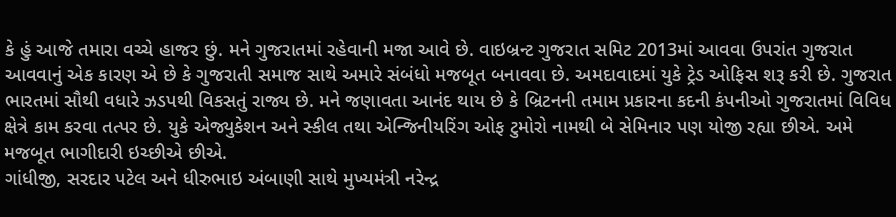કે હું આજે તમારા વચ્ચે હાજર છું. મને ગુજરાતમાં રહેવાની મજા આવે છે. વાઇબ્રન્ટ ગુજરાત સમિટ 2013માં આવવા ઉપરાંત ગુજરાત આવવાનું એક કારણ એ છે કે ગુજરાતી સમાજ સાથે અમારે સંબંધો મજબૂત બનાવવા છે. અમદાવાદમાં યુકે ટ્રેડ ઓફિસ શરૂ કરી છે. ગુજરાત ભારતમાં સૌથી વધારે ઝડપથી વિકસતું રાજ્ય છે. મને જણાવતા આનંદ થાય છે કે બ્રિટનની તમામ પ્રકારના કદની કંપનીઓ ગુજરાતમાં વિવિધ ક્ષેત્રે કામ કરવા તત્પર છે. યુકે એજ્યુકેશન અને સ્કીલ તથા એન્જિનીયરિંગ ઓફ ટુમોરો નામથી બે સેમિનાર પણ યોજી રહ્યા છીએ. અમે મજબૂત ભાગીદારી ઇચ્છીએ છીએ.
ગાંધીજી, સરદાર પટેલ અને ધીરુભાઇ અંબાણી સાથે મુખ્યમંત્રી નરેન્દ્ર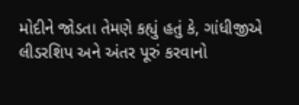મોદીને જોડતા તેમણે કહ્યું હતું કે, ગાંધીજીએ લીડરશિપ અને અંતર પૂરું કરવાનો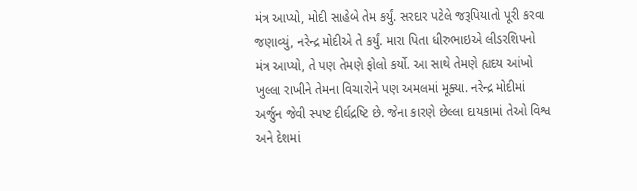મંત્ર આપ્યો, મોદી સાહેબે તેમ કર્યું. સરદાર પટેલે જરૂપિયાતો પૂરી કરવા જણાવ્યું, નરેન્દ્ર મોદીએ તે કર્યું. મારા પિતા ધીરુભાઇએ લીડરશિપનો મંત્ર આપ્યો, તે પણ તેમણે ફોલો કર્યો. આ સાથે તેમણે હ્યદય આંખો ખુલ્લા રાખીને તેમના વિચારોને પણ અમલમાં મૂક્યા. નરેન્દ્ર મોદીમાં અર્જુન જેવી સ્પષ્ટ દીર્ઘદ્રષ્ટિ છે. જેના કારણે છેલ્લા દાયકામાં તેઓ વિશ્વ અને દેશમાં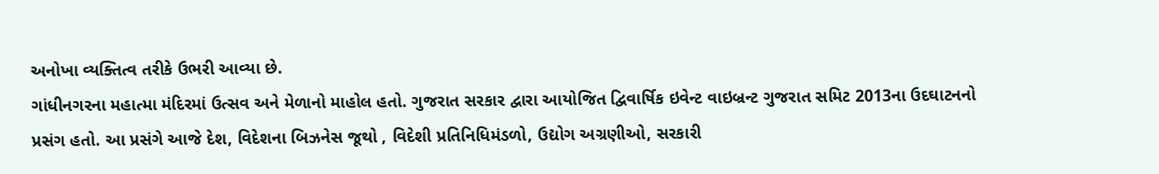અનોખા વ્યક્તિત્વ તરીકે ઉભરી આવ્યા છે.
ગાંધીનગરના મહાત્મા મંદિરમાં ઉત્સવ અને મેળાનો માહોલ હતો. ગુજરાત સરકાર દ્વારા આયોજિત દ્વિવાર્ષિક ઇવેન્ટ વાઇબ્રન્ટ ગુજરાત સમિટ 2013ના ઉદઘાટનનો પ્રસંગ હતો. આ પ્રસંગે આજે દેશ, વિદેશના બિઝનેસ જૂથો , વિદેશી પ્રતિનિધિમંડળો, ઉદ્યોગ અગ્રણીઓ, સરકારી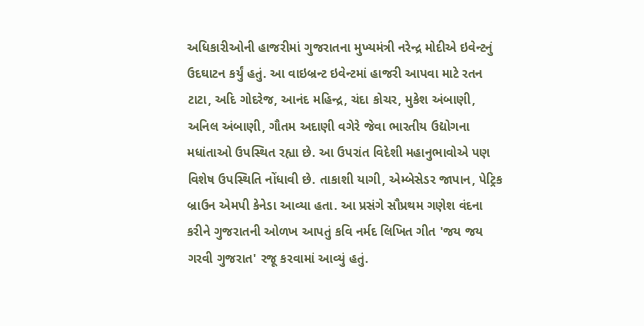અધિકારીઓની હાજરીમાં ગુજરાતના મુખ્યમંત્રી નરેન્દ્ર મોદીએ ઇવેન્ટનું ઉદઘાટન કર્યું હતું. આ વાઇબ્રન્ટ ઇવેન્ટમાં હાજરી આપવા માટે રતન ટાટા, અદિ ગોદરેજ, આનંદ મહિન્દ્ર, ચંદા કોચર, મુકેશ અંબાણી, અનિલ અંબાણી, ગૌતમ અદાણી વગેરે જેવા ભારતીય ઉદ્યોગના મધાંતાઓ ઉપસ્થિત રહ્યા છે. આ ઉપરાંત વિદેશી મહાનુભાવોએ પણ વિશેષ ઉપસ્થિતિ નોંધાવી છે. તાકાશી યાગી, એમ્બેસેડર જાપાન, પેટ્રિક બ્રાઉન એમપી કેનેડા આવ્યા હતા. આ પ્રસંગે સૌપ્રથમ ગણેશ વંદના કરીને ગુજરાતની ઓળખ આપતું કવિ નર્મદ લિખિત ગીત 'જય જય ગરવી ગુજરાત' રજૂ કરવામાં આવ્યું હતું.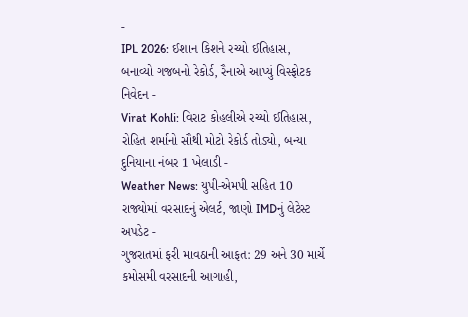-
IPL 2026: ઈશાન કિશને રચ્યો ઈતિહાસ, બનાવ્યો ગજબનો રેકોર્ડ, રૈનાએ આપ્યું વિસ્ફોટક નિવેદન -
Virat Kohli: વિરાટ કોહલીએ રચ્યો ઈતિહાસ, રોહિત શર્માનો સૌથી મોટો રેકોર્ડ તોડ્યો, બન્યા દુનિયાના નંબર 1 ખેલાડી -
Weather News: યુપી-એમપી સહિત 10 રાજ્યોમાં વરસાદનું એલર્ટ, જાણો IMDનું લેટેસ્ટ અપડેટ -
ગુજરાતમાં ફરી માવઠાની આફત: 29 અને 30 માર્ચે કમોસમી વરસાદની આગાહી,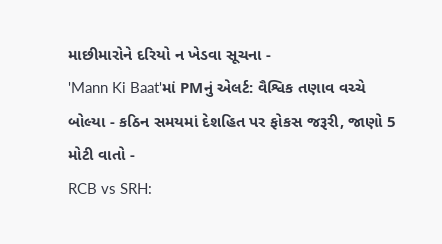માછીમારોને દરિયો ન ખેડવા સૂચના -
'Mann Ki Baat'માં PMનું એલર્ટ: વૈશ્વિક તણાવ વચ્ચે બોલ્યા - કઠિન સમયમાં દેશહિત પર ફોકસ જરૂરી, જાણો 5 મોટી વાતો -
RCB vs SRH: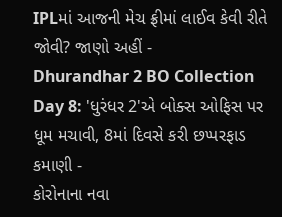IPLમાં આજની મેચ ફ્રીમાં લાઈવ કેવી રીતે જોવી? જાણો અહીં -
Dhurandhar 2 BO Collection Day 8: 'ધુરંધર 2'એ બોક્સ ઓફિસ પર ધૂમ મચાવી, 8માં દિવસે કરી છપ્પરફાડ કમાણી -
કોરોનાના નવા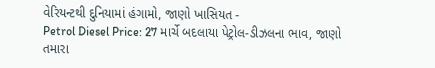વેરિયન્ટથી દુનિયામાં હંગામો, જાણો ખાસિયત -
Petrol Diesel Price: 27 માર્ચે બદલાયા પેટ્રોલ-ડીઝલના ભાવ, જાણો તમારા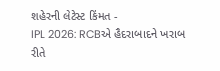શહેરની લેટેસ્ટ કિંમત -
IPL 2026: RCBએ હૈદરાબાદને ખરાબ રીતે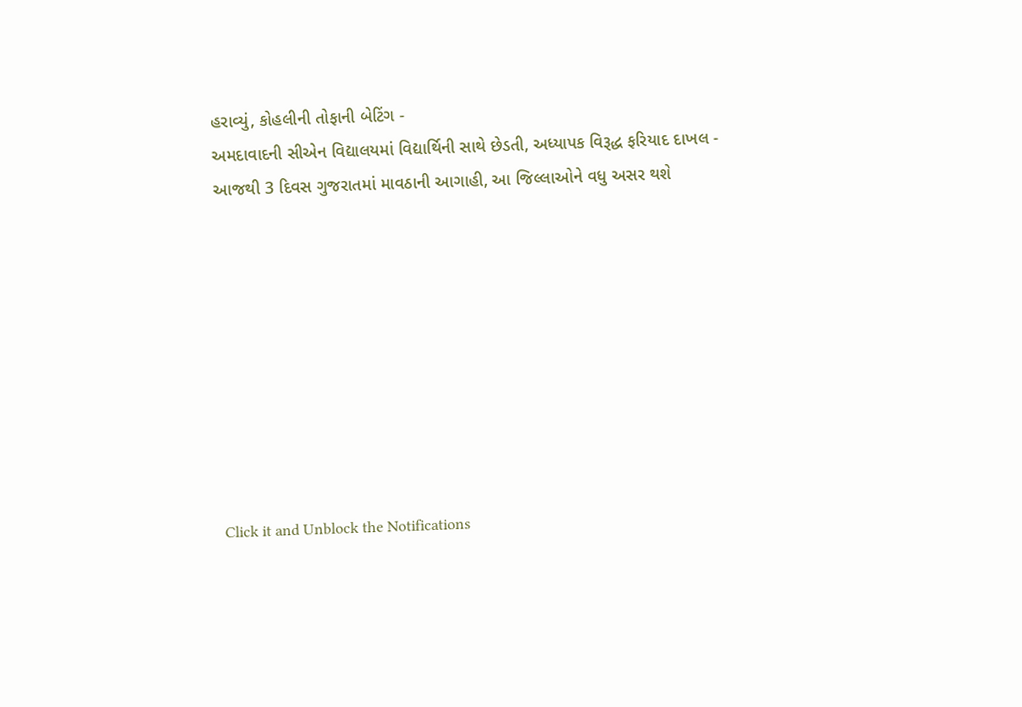હરાવ્યું, કોહલીની તોફાની બેટિંગ -
અમદાવાદની સીએન વિદ્યાલયમાં વિદ્યાર્થિની સાથે છેડતી, અધ્યાપક વિરૂદ્ધ ફરિયાદ દાખલ -
આજથી 3 દિવસ ગુજરાતમાં માવઠાની આગાહી, આ જિલ્લાઓને વધુ અસર થશે









Click it and Unblock the Notifications